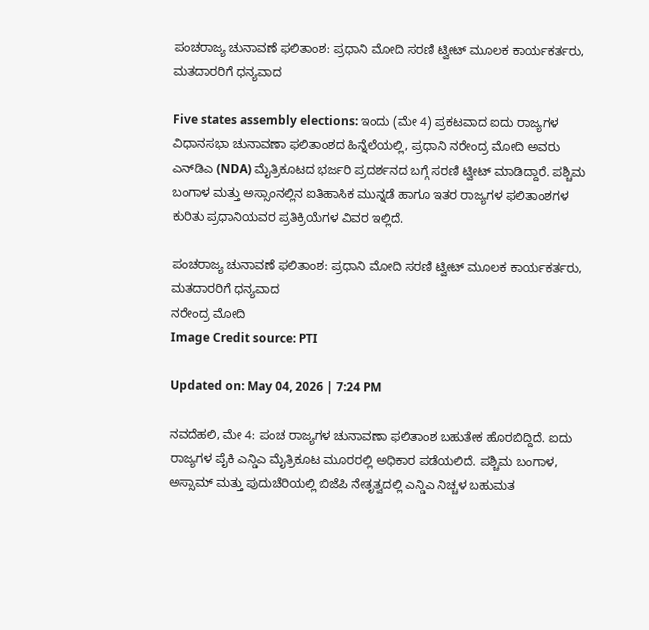ಪಂಚರಾಜ್ಯ ಚುನಾವಣೆ ಫಲಿತಾಂಶ: ಪ್ರಧಾನಿ ಮೋದಿ ಸರಣಿ ಟ್ವೀಟ್ ಮೂಲಕ ಕಾರ್ಯಕರ್ತರು, ಮತದಾರರಿಗೆ ಧನ್ಯವಾದ

Five states assembly elections: ಇಂದು (ಮೇ 4) ಪ್ರಕಟವಾದ ಐದು ರಾಜ್ಯಗಳ ವಿಧಾನಸಭಾ ಚುನಾವಣಾ ಫಲಿತಾಂಶದ ಹಿನ್ನೆಲೆಯಲ್ಲಿ, ಪ್ರಧಾನಿ ನರೇಂದ್ರ ಮೋದಿ ಅವರು ಎನ್‌ಡಿಎ (NDA) ಮೈತ್ರಿಕೂಟದ ಭರ್ಜರಿ ಪ್ರದರ್ಶನದ ಬಗ್ಗೆ ಸರಣಿ ಟ್ವೀಟ್ ಮಾಡಿದ್ದಾರೆ. ಪಶ್ಚಿಮ ಬಂಗಾಳ ಮತ್ತು ಅಸ್ಸಾಂನಲ್ಲಿನ ಐತಿಹಾಸಿಕ ಮುನ್ನಡೆ ಹಾಗೂ ಇತರ ರಾಜ್ಯಗಳ ಫಲಿತಾಂಶಗಳ ಕುರಿತು ಪ್ರಧಾನಿಯವರ ಪ್ರತಿಕ್ರಿಯೆಗಳ ವಿವರ ಇಲ್ಲಿದೆ.

ಪಂಚರಾಜ್ಯ ಚುನಾವಣೆ ಫಲಿತಾಂಶ: ಪ್ರಧಾನಿ ಮೋದಿ ಸರಣಿ ಟ್ವೀಟ್ ಮೂಲಕ ಕಾರ್ಯಕರ್ತರು, ಮತದಾರರಿಗೆ ಧನ್ಯವಾದ
ನರೇಂದ್ರ ಮೋದಿ
Image Credit source: PTI

Updated on: May 04, 2026 | 7:24 PM

ನವದೆಹಲಿ, ಮೇ 4: ಪಂಚ ರಾಜ್ಯಗಳ ಚುನಾವಣಾ ಫಲಿತಾಂಶ ಬಹುತೇಕ ಹೊರಬಿದ್ದಿದೆ. ಐದು ರಾಜ್ಯಗಳ ಪೈಕಿ ಎನ್ಡಿಎ ಮೈತ್ರಿಕೂಟ ಮೂರರಲ್ಲಿ ಅಧಿಕಾರ ಪಡೆಯಲಿದೆ. ಪಶ್ಚಿಮ ಬಂಗಾಳ, ಅಸ್ಸಾಮ್ ಮತ್ತು ಪುದುಚೆರಿಯಲ್ಲಿ ಬಿಜೆಪಿ ನೇತೃತ್ವದಲ್ಲಿ ಎನ್ಡಿಎ ನಿಚ್ಚಳ ಬಹುಮತ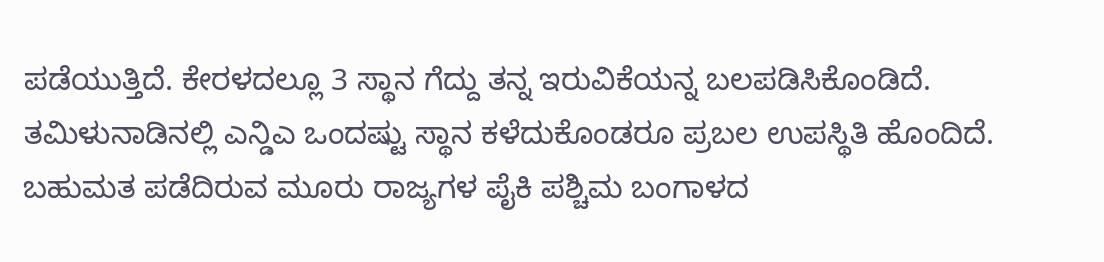ಪಡೆಯುತ್ತಿದೆ. ಕೇರಳದಲ್ಲೂ 3 ಸ್ಥಾನ ಗೆದ್ದು ತನ್ನ ಇರುವಿಕೆಯನ್ನ ಬಲಪಡಿಸಿಕೊಂಡಿದೆ. ತಮಿಳುನಾಡಿನಲ್ಲಿ ಎನ್ಡಿಎ ಒಂದಷ್ಟು ಸ್ಥಾನ ಕಳೆದುಕೊಂಡರೂ ಪ್ರಬಲ ಉಪಸ್ಥಿತಿ ಹೊಂದಿದೆ. ಬಹುಮತ ಪಡೆದಿರುವ ಮೂರು ರಾಜ್ಯಗಳ ಪೈಕಿ ಪಶ್ಚಿಮ ಬಂಗಾಳದ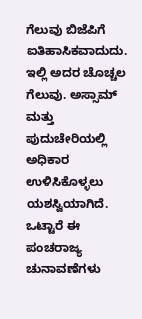ಗೆಲುವು ಬಿಜೆಪಿಗೆ ಐತಿಹಾಸಿಕವಾದುದು. ಇಲ್ಲಿ ಅದರ ಚೊಚ್ಚಲ ಗೆಲುವು. ಅಸ್ಸಾಮ್ ಮತ್ತು ಪುದುಚೇರಿಯಲ್ಲಿ ಅಧಿಕಾರ ಉಳಿಸಿಕೊಳ್ಳಲು ಯಶಸ್ವಿಯಾಗಿದೆ. ಒಟ್ಟಾರೆ ಈ ಪಂಚರಾಜ್ಯ ಚುನಾವಣೆಗಳು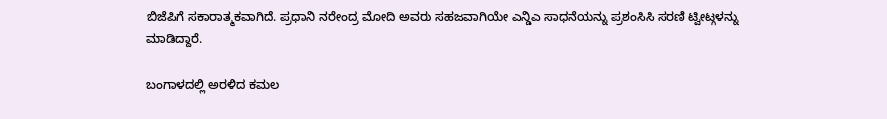ಬಿಜೆಪಿಗೆ ಸಕಾರಾತ್ಮಕವಾಗಿದೆ. ಪ್ರಧಾನಿ ನರೇಂದ್ರ ಮೋದಿ ಅವರು ಸಹಜವಾಗಿಯೇ ಎನ್ಡಿಎ ಸಾಧನೆಯನ್ನು ಪ್ರಶಂಸಿಸಿ ಸರಣಿ ಟ್ವೀಟ್ಗಳನ್ನು ಮಾಡಿದ್ದಾರೆ.

ಬಂಗಾಳದಲ್ಲಿ ಅರಳಿದ ಕಮಲ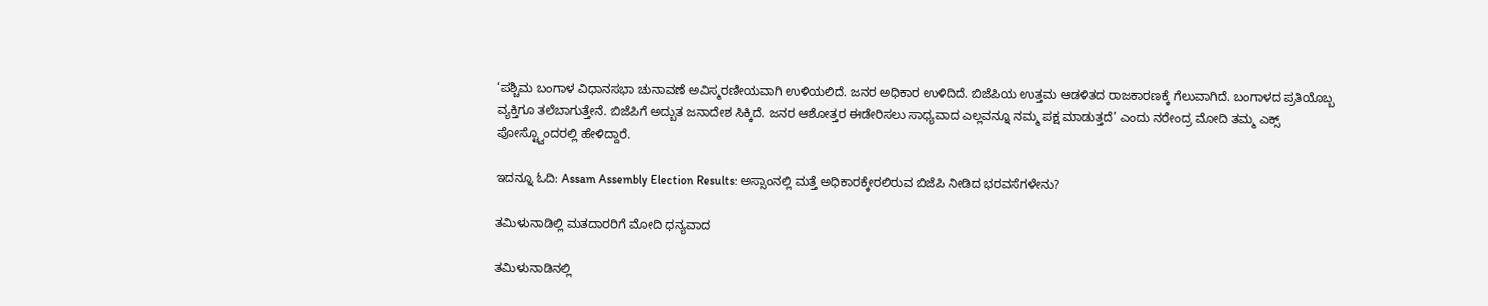‘ಪಶ್ಚಿಮ ಬಂಗಾಳ ವಿಧಾನಸಭಾ ಚುನಾವಣೆ ಅವಿಸ್ಮರಣೀಯವಾಗಿ ಉಳಿಯಲಿದೆ. ಜನರ ಅಧಿಕಾರ ಉಳಿದಿದೆ. ಬಿಜೆಪಿಯ ಉತ್ತಮ ಆಡಳಿತದ ರಾಜಕಾರಣಕ್ಕೆ ಗೆಲುವಾಗಿದೆ. ಬಂಗಾಳದ ಪ್ರತಿಯೊಬ್ಬ ವ್ಯಕ್ತಿಗೂ ತಲೆಬಾಗುತ್ತೇನೆ. ಬಿಜೆಪಿಗೆ ಅದ್ಬುತ ಜನಾದೇಶ ಸಿಕ್ಕಿದೆ. ಜನರ ಆಶೋತ್ತರ ಈಡೇರಿಸಲು ಸಾಧ್ಯವಾದ ಎಲ್ಲವನ್ನೂ ನಮ್ಮ ಪಕ್ಷ ಮಾಡುತ್ತದೆ’ ಎಂದು ನರೇಂದ್ರ ಮೋದಿ ತಮ್ಮ ಎಕ್ಸ್ ಪೋಸ್ಟ್ವೊಂದರಲ್ಲಿ ಹೇಳಿದ್ದಾರೆ.

ಇದನ್ನೂ ಓದಿ: Assam Assembly Election Results: ಅಸ್ಸಾಂನಲ್ಲಿ ಮತ್ತೆ ಅಧಿಕಾರಕ್ಕೇರಲಿರುವ ಬಿಜೆಪಿ ನೀಡಿದ ಭರವಸೆಗಳೇನು?

ತಮಿಳುನಾಡಿಲ್ಲಿ ಮತದಾರರಿಗೆ ಮೋದಿ ಧನ್ಯವಾದ

ತಮಿಳುನಾಡಿನಲ್ಲಿ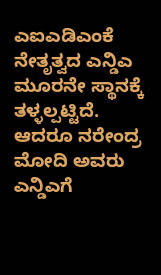ಎಐಎಡಿಎಂಕೆ ನೇತೃತ್ವದ ಎನ್ಡಿಎ ಮೂರನೇ ಸ್ಥಾನಕ್ಕೆ ತಳ್ಳಲ್ಪಟ್ಟಿದೆ. ಆದರೂ ನರೇಂದ್ರ ಮೋದಿ ಅವರು ಎನ್ಡಿಎಗೆ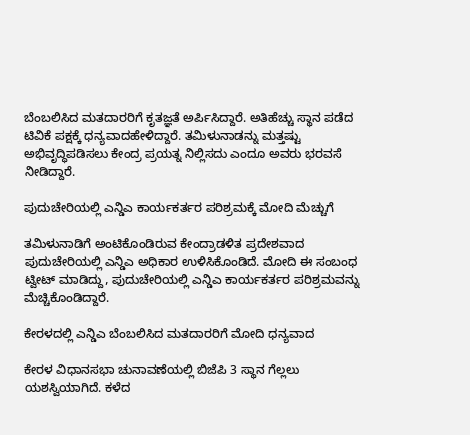ಬೆಂಬಲಿಸಿದ ಮತದಾರರಿಗೆ ಕೃತಜ್ಞತೆ ಅರ್ಪಿಸಿದ್ದಾರೆ. ಅತಿಹೆಚ್ಚು ಸ್ಥಾನ ಪಡೆದ ಟಿವಿಕೆ ಪಕ್ಷಕ್ಕೆ ಧನ್ಯವಾದಹೇಳಿದ್ದಾರೆ. ತಮಿಳುನಾಡನ್ನು ಮತ್ತಷ್ಟು ಅಭಿವೃದ್ಧಿಪಡಿಸಲು ಕೇಂದ್ರ ಪ್ರಯತ್ನ ನಿಲ್ಲಿಸದು ಎಂದೂ ಅವರು ಭರವಸೆ ನೀಡಿದ್ದಾರೆ.

ಪುದುಚೇರಿಯಲ್ಲಿ ಎನ್ಡಿಎ ಕಾರ್ಯಕರ್ತರ ಪರಿಶ್ರಮಕ್ಕೆ ಮೋದಿ ಮೆಚ್ಚುಗೆ

ತಮಿಳುನಾಡಿಗೆ ಅಂಟಿಕೊಂಡಿರುವ ಕೇಂದ್ರಾಡಳಿತ ಪ್ರದೇಶವಾದ ಪುದುಚೇರಿಯಲ್ಲಿ ಎನ್ಡಿಎ ಅಧಿಕಾರ ಉಳಿಸಿಕೊಂಡಿದೆ. ಮೋದಿ ಈ ಸಂಬಂಧ ಟ್ವೀಟ್ ಮಾಡಿದ್ದು, ಪುದುಚೇರಿಯಲ್ಲಿ ಎನ್ಡಿಎ ಕಾರ್ಯಕರ್ತರ ಪರಿಶ್ರಮವನ್ನು ಮೆಚ್ಚಿಕೊಂಡಿದ್ದಾರೆ.

ಕೇರಳದಲ್ಲಿ ಎನ್ಡಿಎ ಬೆಂಬಲಿಸಿದ ಮತದಾರರಿಗೆ ಮೋದಿ ಧನ್ಯವಾದ

ಕೇರಳ ವಿಧಾನಸಭಾ ಚುನಾವಣೆಯಲ್ಲಿ ಬಿಜೆಪಿ 3 ಸ್ಥಾನ ಗೆಲ್ಲಲು ಯಶಸ್ವಿಯಾಗಿದೆ. ಕಳೆದ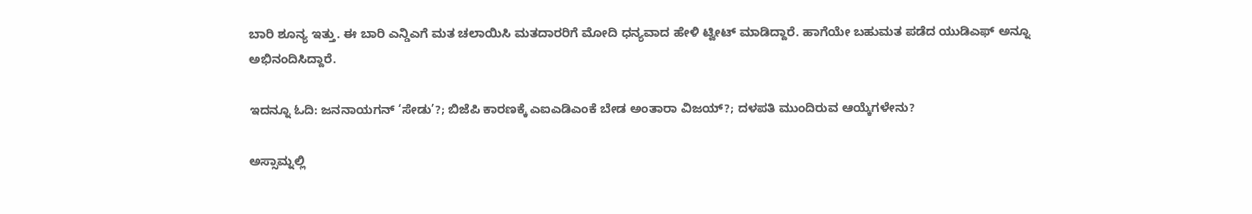ಬಾರಿ ಶೂನ್ಯ ಇತ್ತು. ಈ ಬಾರಿ ಎನ್ಡಿಎಗೆ ಮತ ಚಲಾಯಿಸಿ ಮತದಾರರಿಗೆ ಮೋದಿ ಧನ್ಯವಾದ ಹೇಳಿ ಟ್ವೀಟ್ ಮಾಡಿದ್ದಾರೆ. ಹಾಗೆಯೇ ಬಹುಮತ ಪಡೆದ ಯುಡಿಎಫ್ ಅನ್ನೂ ಅಭಿನಂದಿಸಿದ್ದಾರೆ.

ಇದನ್ನೂ ಓದಿ: ಜನನಾಯಗನ್ ‘ಸೇಡು’?; ಬಿಜೆಪಿ ಕಾರಣಕ್ಕೆ ಎಐಎಡಿಎಂಕೆ ಬೇಡ ಅಂತಾರಾ ವಿಜಯ್?; ದಳಪತಿ ಮುಂದಿರುವ ಆಯ್ಕೆಗಳೇನು?

ಅಸ್ಸಾಮ್ನಲ್ಲಿ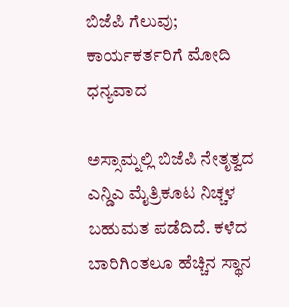ಬಿಜೆಪಿ ಗೆಲುವು; ಕಾರ್ಯಕರ್ತರಿಗೆ ಮೋದಿ ಧನ್ಯವಾದ

ಅಸ್ಸಾಮ್ನಲ್ಲಿ ಬಿಜೆಪಿ ನೇತೃತ್ವದ ಎನ್ಡಿಎ ಮೈತ್ರಿಕೂಟ ನಿಚ್ಚಳ ಬಹುಮತ ಪಡೆದಿದೆ. ಕಳೆದ ಬಾರಿಗಿಂತಲೂ ಹೆಚ್ಚಿನ ಸ್ಥಾನ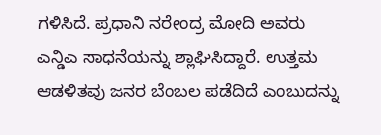ಗಳಿಸಿದೆ. ಪ್ರಧಾನಿ ನರೇಂದ್ರ ಮೋದಿ ಅವರು ಎನ್ಡಿಎ ಸಾಧನೆಯನ್ನು ಶ್ಲಾಘಿಸಿದ್ದಾರೆ. ಉತ್ತಮ ಆಡಳಿತವು ಜನರ ಬೆಂಬಲ ಪಡೆದಿದೆ ಎಂಬುದನ್ನು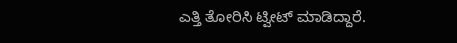ಎತ್ತಿ ತೋರಿಸಿ ಟ್ವೀಟ್ ಮಾಡಿದ್ದಾರೆ.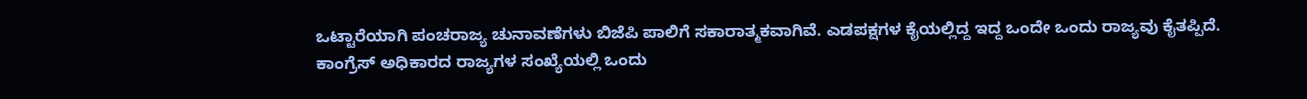ಒಟ್ಟಾರೆಯಾಗಿ ಪಂಚರಾಜ್ಯ ಚುನಾವಣೆಗಳು ಬಿಜೆಪಿ ಪಾಲಿಗೆ ಸಕಾರಾತ್ಮಕವಾಗಿವೆ. ಎಡಪಕ್ಷಗಳ ಕೈಯಲ್ಲಿದ್ದ ಇದ್ದ ಒಂದೇ ಒಂದು ರಾಜ್ಯವು ಕೈತಪ್ಪಿದೆ. ಕಾಂಗ್ರೆಸ್ ಅಧಿಕಾರದ ರಾಜ್ಯಗಳ ಸಂಖ್ಯೆಯಲ್ಲಿ ಒಂದು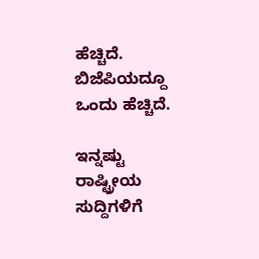ಹೆಚ್ಚಿದೆ. ಬಿಜೆಪಿಯದ್ದೂ ಒಂದು ಹೆಚ್ಚಿದೆ.

ಇನ್ನಷ್ಟು ರಾಷ್ಟ್ರೀಯ ಸುದ್ದಿಗಳಿಗೆ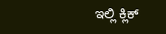ಇಲ್ಲಿ ಕ್ಲಿಕ್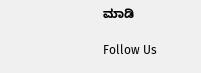ಮಾಡಿ

Follow Us